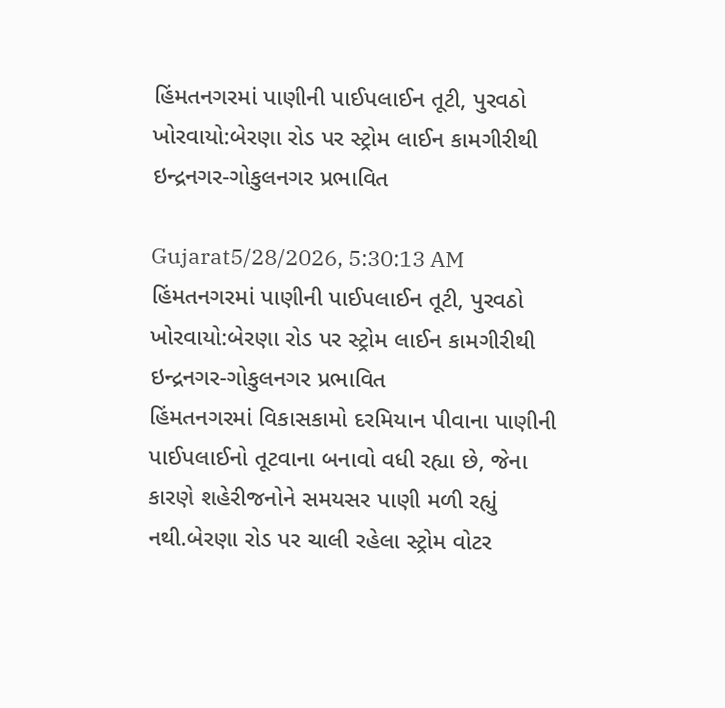હિંમતનગરમાં પાણીની પાઈપલાઈન તૂટી, પુરવઠો ખોરવાયો:બેરણા રોડ પર સ્ટ્રોમ લાઈન કામગીરીથી ઇન્દ્રનગર-ગોકુલનગર પ્રભાવિત

Gujarat5/28/2026, 5:30:13 AM
હિંમતનગરમાં પાણીની પાઈપલાઈન તૂટી, પુરવઠો ખોરવાયો:બેરણા રોડ પર સ્ટ્રોમ લાઈન કામગીરીથી ઇન્દ્રનગર-ગોકુલનગર પ્રભાવિત
હિંમતનગરમાં વિકાસકામો દરમિયાન પીવાના પાણીની પાઈપલાઈનો તૂટવાના બનાવો વધી રહ્યા છે, જેના કારણે શહેરીજનોને સમયસર પાણી મળી રહ્યું નથી.બેરણા રોડ પર ચાલી રહેલા સ્ટ્રોમ વોટર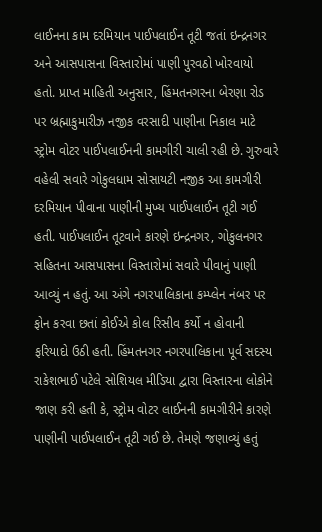લાઈનના કામ દરમિયાન પાઈપલાઈન તૂટી જતાં ઇન્દ્રનગર અને આસપાસના વિસ્તારોમાં પાણી પુરવઠો ખોરવાયો હતો. પ્રાપ્ત માહિતી અનુસાર, હિંમતનગરના બેરણા રોડ પર બ્રહ્માકુમારીઝ નજીક વરસાદી પાણીના નિકાલ માટે સ્ટ્રોમ વોટર પાઈપલાઈનની કામગીરી ચાલી રહી છે. ગુરુવારે વહેલી સવારે ગોકુલધામ સોસાયટી નજીક આ કામગીરી દરમિયાન પીવાના પાણીની મુખ્ય પાઈપલાઈન તૂટી ગઈ હતી. પાઈપલાઈન તૂટવાને કારણે ઇન્દ્રનગર, ગોકુલનગર સહિતના આસપાસના વિસ્તારોમાં સવારે પીવાનું પાણી આવ્યું ન હતું. આ અંગે નગરપાલિકાના કમ્પ્લેન નંબર પર ફોન કરવા છતાં કોઈએ કોલ રિસીવ કર્યો ન હોવાની ફરિયાદો ઉઠી હતી. હિંમતનગર નગરપાલિકાના પૂર્વ સદસ્ય રાકેશભાઈ પટેલે સોશિયલ મીડિયા દ્વારા વિસ્તારના લોકોને જાણ કરી હતી કે, સ્ટ્રોમ વોટર લાઈનની કામગીરીને કારણે પાણીની પાઈપલાઈન તૂટી ગઈ છે. તેમણે જણાવ્યું હતું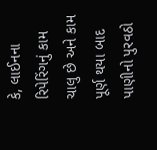કે, લાઈનના રિપેરિંગનું કામ ચાલુ છે અને કામ પૂર્ણ થયા બાદ પાણીનો પુરવઠો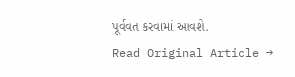પૂર્વવત કરવામાં આવશે.
Read Original Article →